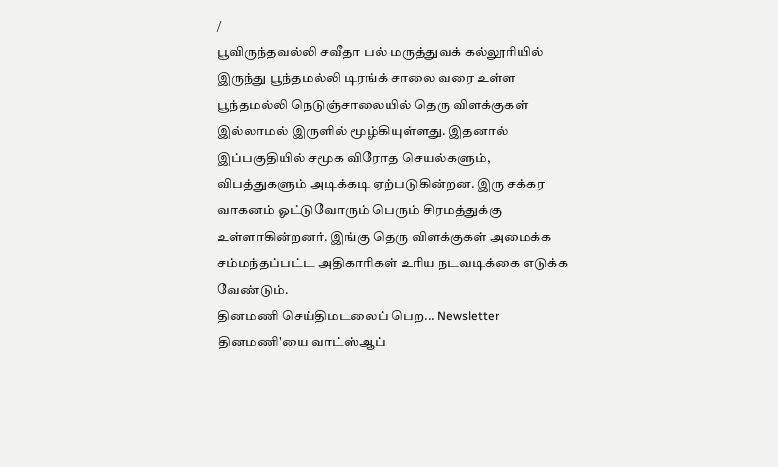/
பூவிருந்தவல்லி சவீதா பல் மருத்துவக் கல்லூரியில் இருந்து பூந்தமல்லி டிரங்க் சாலை வரை உள்ள பூந்தமல்லி நெடுஞ்சாலையில் தெரு விளக்குகள் இல்லாமல் இருளில் மூழ்கியுள்ளது. இதனால் இப்பகுதியில் சமூக விரோத செயல்களும், விபத்துகளும் அடிக்கடி ஏற்படுகின்றன. இரு சக்கர வாகனம் ஓட்டுவோரும் பெரும் சிரமத்துக்கு உள்ளாகின்றனர். இங்கு தெரு விளக்குகள் அமைக்க சம்மந்தப்பட்ட அதிகாரிகள் உரிய நடவடிக்கை எடுக்க வேண்டும்.
தினமணி செய்திமடலைப் பெற... Newsletter
தினமணி'யை வாட்ஸ்ஆப்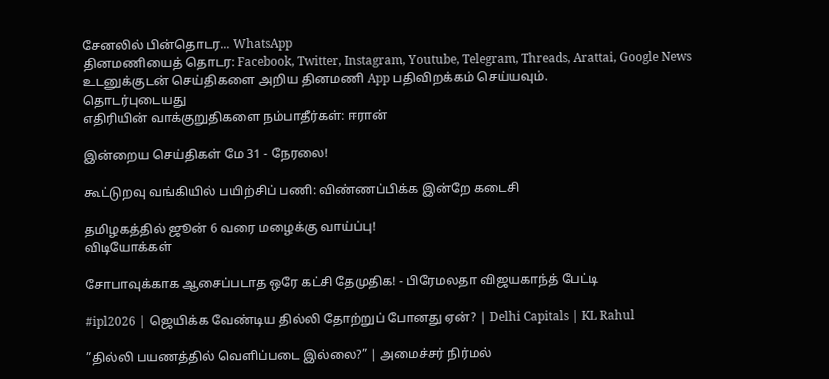சேனலில் பின்தொடர... WhatsApp
தினமணியைத் தொடர: Facebook, Twitter, Instagram, Youtube, Telegram, Threads, Arattai, Google News
உடனுக்குடன் செய்திகளை அறிய தினமணி App பதிவிறக்கம் செய்யவும்.
தொடர்புடையது
எதிரியின் வாக்குறுதிகளை நம்பாதீர்கள்: ஈரான்

இன்றைய செய்திகள் மே 31 - நேரலை!

கூட்டுறவு வங்கியில் பயிற்சிப் பணி: விண்ணப்பிக்க இன்றே கடைசி

தமிழகத்தில் ஜூன் 6 வரை மழைக்கு வாய்ப்பு!
விடியோக்கள்

சோபாவுக்காக ஆசைப்படாத ஒரே கட்சி தேமுதிக! - பிரேமலதா விஜயகாந்த் பேட்டி

#ipl2026 | ஜெயிக்க வேண்டிய தில்லி தோற்றுப் போனது ஏன்? | Delhi Capitals | KL Rahul

”தில்லி பயணத்தில் வெளிப்படை இல்லை?” | அமைச்சர் நிர்மல்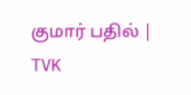குமார் பதில் | TVK